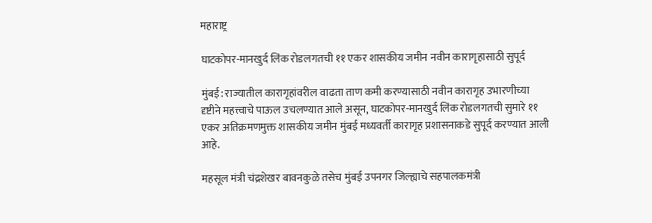महाराष्ट्र

घाटकोपर-मानखुर्द लिंक रोडलगतची ११ एकर शासकीय जमीन नवीन कारागृहासाठी सुपूर्द

मुंबई: राज्यातील कारागृहांवरील वाढता ताण कमी करण्यासाठी नवीन कारागृह उभारणीच्या दृष्टीने महत्त्वाचे पाऊल उचलण्यात आले असून, घाटकोपर-मानखुर्द लिंक रोडलगतची सुमारे ११ एकर अतिक्रमणमुक्त शासकीय जमीन मुंबई मध्यवर्ती कारागृह प्रशासनाकडे सुपूर्द करण्यात आली आहे.

महसूल मंत्री चंद्रशेखर बावनकुळे तसेच मुंबई उपनगर जिल्ह्याचे सहपालकमंत्री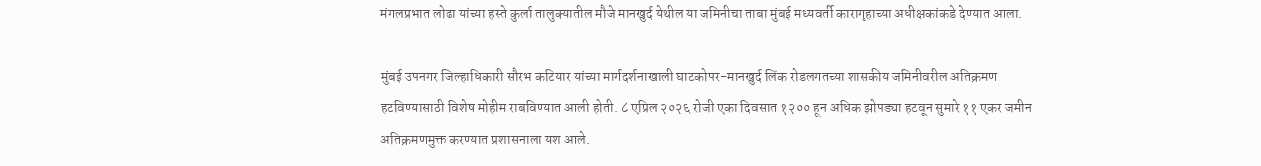मंगलप्रभात लोढा यांच्या हस्ते कुर्ला तालुक्यातील मौजे मानखुर्द येथील या जमिनीचा ताबा मुंबई मध्यवर्ती कारागृहाच्या अधीक्षकांकडे देण्यात आला.

मुंबई उपनगर जिल्हाधिकारी सौरभ कटियार यांच्या मार्गदर्शनाखाली घाटकोपर-मानखुर्द लिंक रोडलगतच्या शासकीय जमिनीवरील अतिक्रमण हटविण्यासाठी विशेष मोहीम राबविण्यात आली होती. ८ एप्रिल २०२६ रोजी एका दिवसात १२०० हून अधिक झोपड्या हटवून सुमारे ११ एकर जमीन अतिक्रमणमुक्त करण्यात प्रशासनाला यश आले.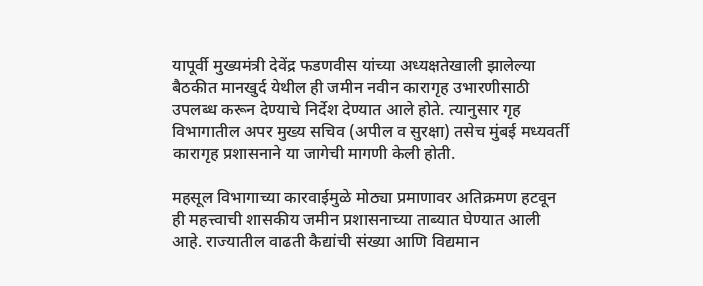यापूर्वी मुख्यमंत्री देवेंद्र फडणवीस यांच्या अध्यक्षतेखाली झालेल्या बैठकीत मानखुर्द येथील ही जमीन नवीन कारागृह उभारणीसाठी उपलब्ध करून देण्याचे निर्देश देण्यात आले होते. त्यानुसार गृह विभागातील अपर मुख्य सचिव (अपील व सुरक्षा) तसेच मुंबई मध्यवर्ती कारागृह प्रशासनाने या जागेची मागणी केली होती.

महसूल विभागाच्या कारवाईमुळे मोठ्या प्रमाणावर अतिक्रमण हटवून ही महत्त्वाची शासकीय जमीन प्रशासनाच्या ताब्यात घेण्यात आली आहे. राज्यातील वाढती कैद्यांची संख्या आणि विद्यमान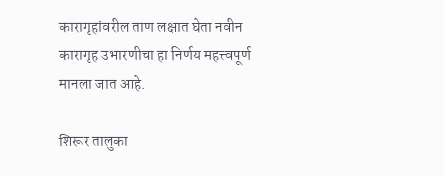कारागृहांवरील ताण लक्षात घेता नवीन कारागृह उभारणीचा हा निर्णय महत्त्वपूर्ण मानला जात आहे.

शिरूर तालुका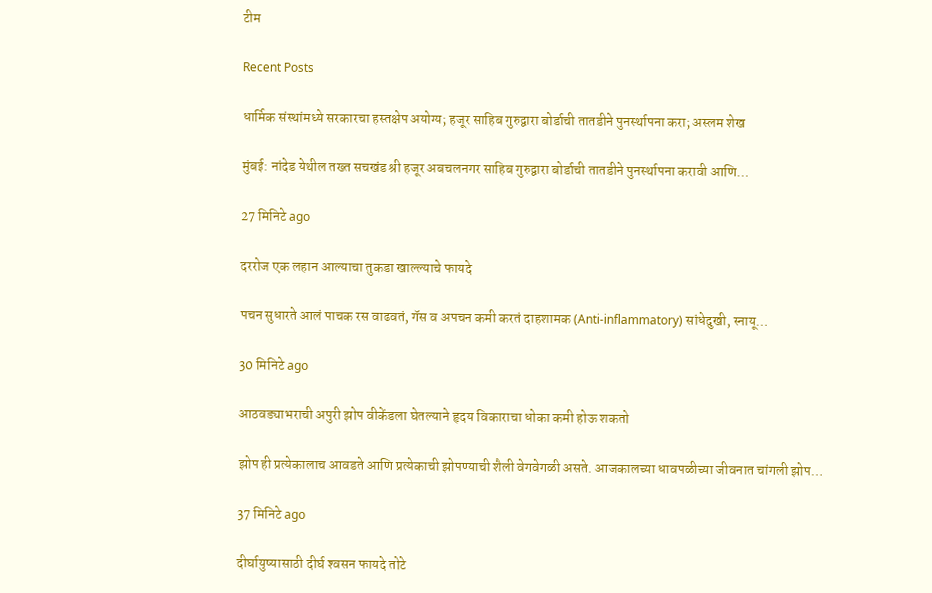टीम

Recent Posts

धार्मिक संस्थांमध्ये सरकारचा हस्तक्षेप अयोग्य; हजूर साहिब गुरुद्वारा बोर्डाची तातडीने पुनर्स्थापना करा; अस्लम शेख

मुंबई: नांदेड येथील तख्त सचखंड श्री हजूर अबचलनगर साहिब गुरुद्वारा बोर्डाची तातडीने पुनर्स्थापना करावी आणि…

27 मिनिटे ago

दररोज एक लहान आल्याचा तुकडा खाल्ल्याचे फायदे

पचन सुधारते आलं पाचक रस वाढवतं, गॅस व अपचन कमी करतं दाहशामक (Anti-inflammatory) सांधेदुखी, स्नायू…

30 मिनिटे ago

आठवड्याभराची अपुरी झोप वीकेंडला घेतल्याने हृदय विकाराचा धोका कमी होऊ शकतो

झोप ही प्रत्येकालाच आवडते आणि प्रत्येकाची झोपण्याची शैली वेगवेगळी असते. आजकालच्या धावपळीच्या जीवनात चांगली झोप…

37 मिनिटे ago

दीर्घायुष्यासाठी दीर्घ श्‍वसन फायदे तोटे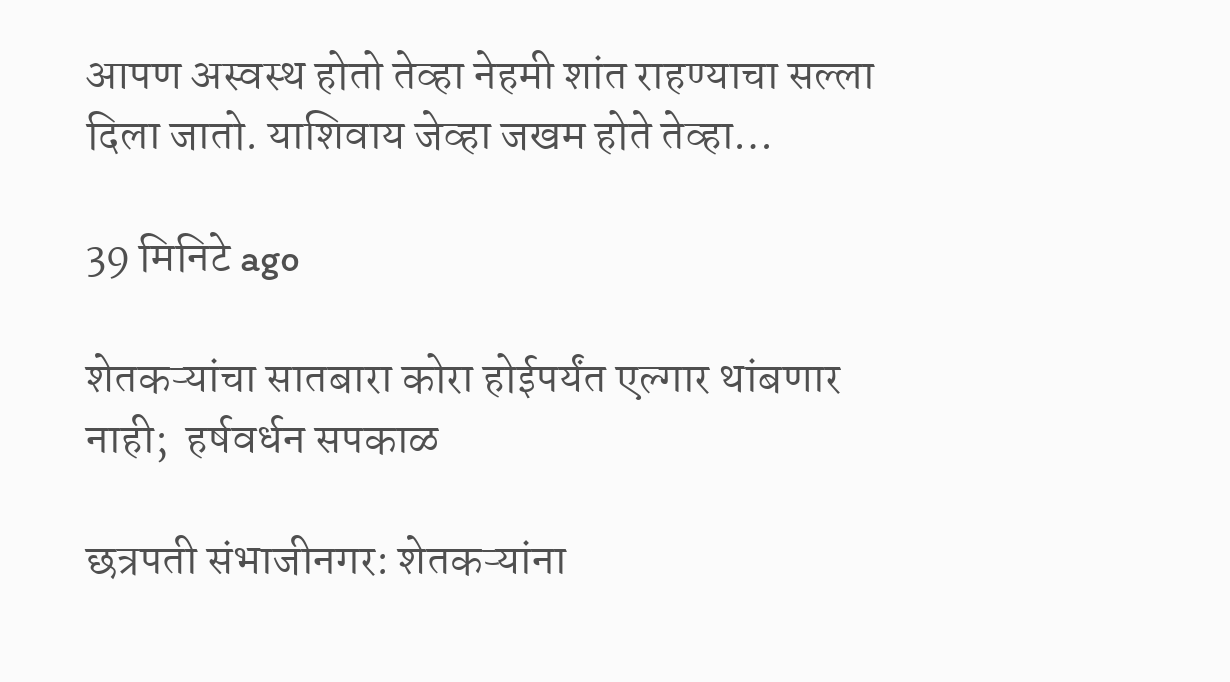आपण अस्वस्थ होतो तेव्हा नेहमी शांत राहण्याचा सल्ला दिला जातो. याशिवाय जेव्हा जखम होते तेव्हा…

39 मिनिटे ago

शेतकऱ्यांचा सातबारा कोरा होईपर्यंत एल्गार थांबणार नाही;  हर्षवर्धन सपकाळ

छत्रपती संभाजीनगर: शेतकऱ्यांना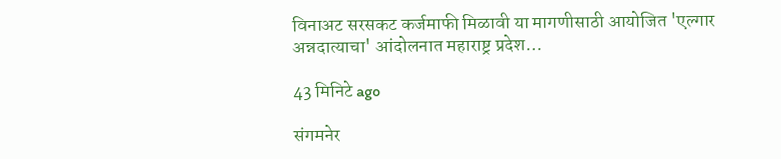विनाअट सरसकट कर्जमाफी मिळावी या मागणीसाठी आयोजित 'एल्गार अन्नदात्याचा' आंदोलनात महाराष्ट्र प्रदेश…

43 मिनिटे ago

संगमनेर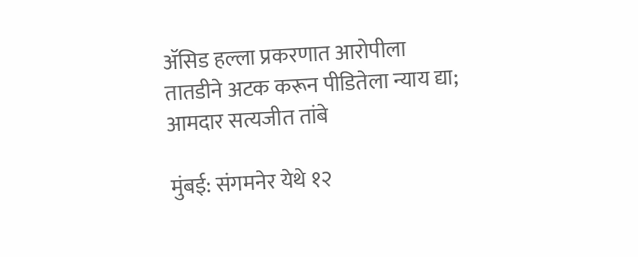ॲसिड हल्ला प्रकरणात आरोपीला तातडीने अटक करून पीडितेला न्याय द्या; आमदार सत्यजीत तांबे

मुंबई: संगमनेर येथे १२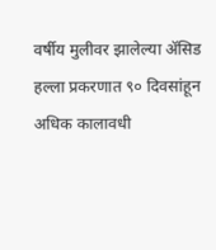वर्षीय मुलीवर झालेल्या ॲसिड हल्ला प्रकरणात ९० दिवसांहून अधिक कालावधी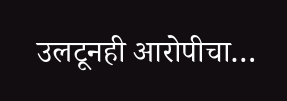उलटूनही आरोपीचा…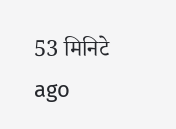53 मिनिटे ago